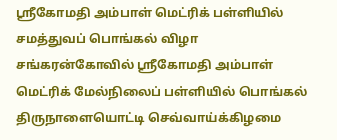ஸ்ரீகோமதி அம்பாள் மெட்ரிக் பள்ளியில் சமத்துவப் பொங்கல் விழா
சங்கரன்கோவில் ஸ்ரீகோமதி அம்பாள் மெட்ரிக் மேல்நிலைப் பள்ளியில் பொங்கல் திருநாளையொட்டி செவ்வாய்க்கிழமை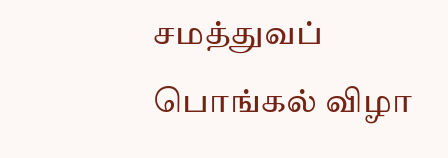சமத்துவப் பொங்கல் விழா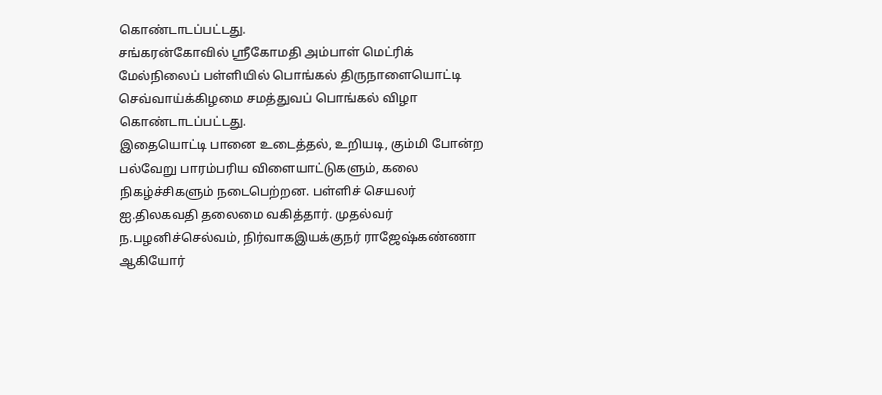கொண்டாடப்பட்டது.
சங்கரன்கோவில் ஸ்ரீகோமதி அம்பாள் மெட்ரிக் மேல்நிலைப் பள்ளியில் பொங்கல் திருநாளையொட்டி செவ்வாய்க்கிழமை சமத்துவப் பொங்கல் விழா கொண்டாடப்பட்டது.
இதையொட்டி பானை உடைத்தல், உறியடி, கும்மி போன்ற பல்வேறு பாரம்பரிய விளையாட்டுகளும், கலை நிகழ்ச்சிகளும் நடைபெற்றன. பள்ளிச் செயலர் ஐ.திலகவதி தலைமை வகித்தார். முதல்வர் ந.பழனிச்செல்வம், நிர்வாகஇயக்குநர் ராஜேஷ்கண்ணா ஆகியோர்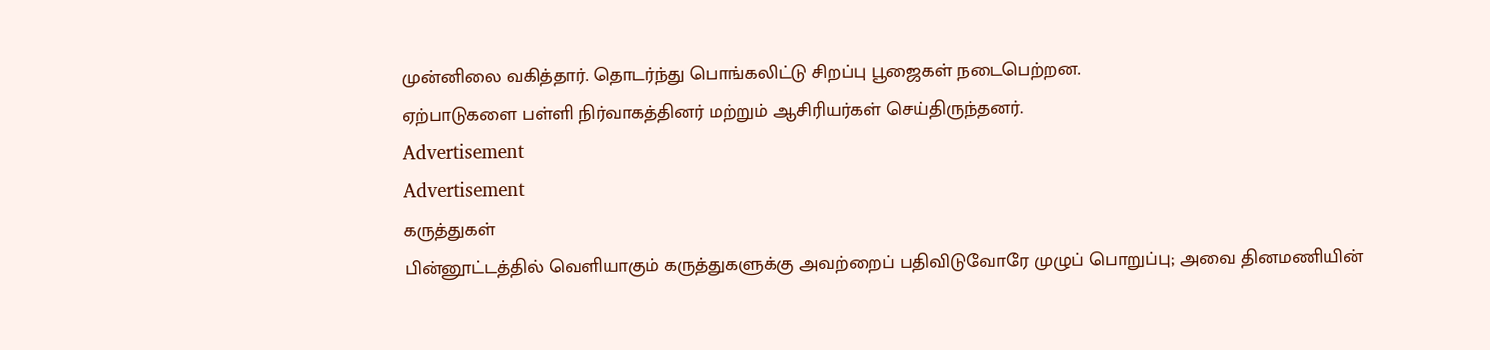முன்னிலை வகித்தார். தொடர்ந்து பொங்கலிட்டு சிறப்பு பூஜைகள் நடைபெற்றன.
ஏற்பாடுகளை பள்ளி நிர்வாகத்தினர் மற்றும் ஆசிரியர்கள் செய்திருந்தனர்.
Advertisement
Advertisement
கருத்துகள்
பின்னூட்டத்தில் வெளியாகும் கருத்துகளுக்கு அவற்றைப் பதிவிடுவோரே முழுப் பொறுப்பு; அவை தினமணியின்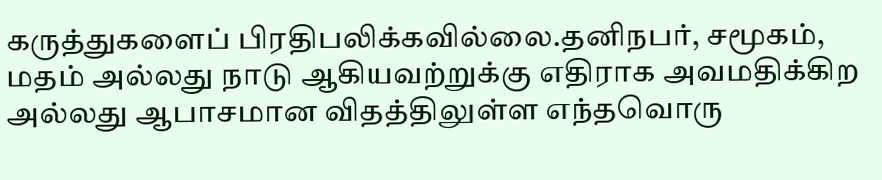கருத்துகளைப் பிரதிபலிக்கவில்லை.தனிநபர், சமூகம், மதம் அல்லது நாடு ஆகியவற்றுக்கு எதிராக அவமதிக்கிற அல்லது ஆபாசமான விதத்திலுள்ள எந்தவொரு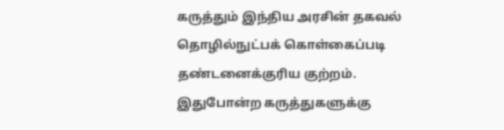கருத்தும் இந்திய அரசின் தகவல் தொழில்நுட்பக் கொள்கைப்படி தண்டனைக்குரிய குற்றம். இதுபோன்ற கருத்துகளுக்கு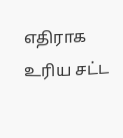எதிராக உரிய சட்ட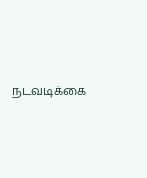நடவடிக்கை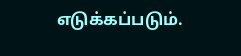எடுக்கப்படும்.